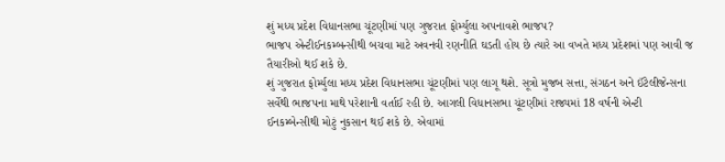શું મધ્ય પ્રદેશ વિધાનસભા ચૂંટણીમાં પણ ગુજરાત ફોર્મ્યુલા અપનાવશે ભાજપ?
ભાજપ એન્ટીઈનકમ્બન્સીથી બચવા માટે અવનવી રણનીતિ ઘડતી હોય છે ત્યારે આ વખતે મધ્ય પ્રદેશમાં પણ આવી જ તૈયારીઓ થઈ શકે છે.
શું ગુજરાત ફોર્મ્યુલા મધ્ય પ્રદેશ વિધાનસભા ચૂંટણીમાં પણ લાગૂ થશે. સૂત્રો મુજબ સત્તા, સંગઠન અને ઈંટેલીજેન્સના સર્વેથી ભાજપના માથે પરેશાની વર્તાઈ રહી છે. આગલી વિધાનસભા ચૂંટણીમાં રાજ્યમાં 18 વર્ષની એન્ટી ઈનકમ્બેન્સીથી મોટું નુકસાન થઈ શકે છે. એવામાં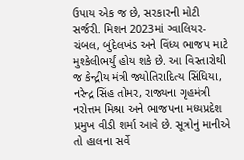ઉપાય એક જ છે, સરકારની મોટી સર્જરી. મિશન 2023માં ગ્વાલિયર-ચંબલ, બુંદેલખંડ અને વિંધ્ય ભાજપ માટે મુશ્કેલીભર્યું હોય શકે છે. આ વિસ્તારોથી જ કેન્દ્રીય મંત્રી જ્યોતિરાદિત્ય સિંધિયા, નરેન્દ્ર સિંહ તોમર, રાજ્યના ગૃહમંત્રી નરોત્તમ મિશ્રા અને ભાજપના મધ્યપ્રદેશ પ્રમુખ વીડી શર્મા આવે છે. સૂત્રોનું માનીએ તો હાલના સર્વે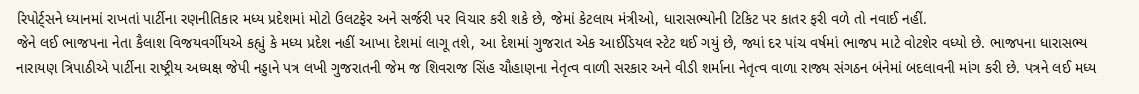રિપોર્ટ્સને ધ્યાનમાં રાખતાં પાર્ટીના રણનીતિકાર મધ્ય પ્રદેશમાં મોટો ઉલટફેર અને સર્જરી પર વિચાર કરી શકે છે, જેમાં કેટલાય મંત્રીઓ, ધારાસભ્યોની ટિકિટ પર કાતર ફરી વળે તો નવાઈ નહીં.
જેને લઈ ભાજપના નેતા કૈલાશ વિજયવર્ગીયએ કહ્યું કે મધ્ય પ્રદેશ નહીં આખા દેશમાં લાગૂ તશે, આ દેશમાં ગુજરાત એક આઈડિયલ સ્ટેટ થઈ ગયું છે, જ્યાં દર પાંચ વર્ષમાં ભાજપ માટે વોટશેર વધ્યો છે. ભાજપના ધારાસભ્ય નારાયણ ત્રિપાઠીએ પાર્ટીના રાષ્ટ્રીય અધ્યક્ષ જેપી નડ્ડાને પત્ર લખી ગુજરાતની જેમ જ શિવરાજ સિંહ ચૌહાણના નેતૃત્વ વાળી સરકાર અને વીડી શર્માના નેતૃત્વ વાળા રાજ્ય સંગઠન બંનેમાં બદલાવની માંગ કરી છે. પત્રને લઈ મધ્ય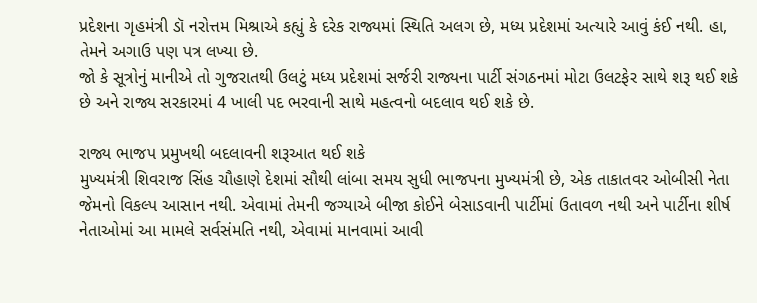પ્રદેશના ગૃહમંત્રી ડૉ નરોત્તમ મિશ્રાએ કહ્યું કે દરેક રાજ્યમાં સ્થિતિ અલગ છે, મધ્ય પ્રદેશમાં અત્યારે આવું કંઈ નથી. હા, તેમને અગાઉ પણ પત્ર લખ્યા છે.
જો કે સૂત્રોનું માનીએ તો ગુજરાતથી ઉલટું મધ્ય પ્રદેશમાં સર્જરી રાજ્યના પાર્ટી સંગઠનમાં મોટા ઉલટફેર સાથે શરૂ થઈ શકે છે અને રાજ્ય સરકારમાં 4 ખાલી પદ ભરવાની સાથે મહત્વનો બદલાવ થઈ શકે છે.

રાજ્ય ભાજપ પ્રમુખથી બદલાવની શરૂઆત થઈ શકે
મુખ્યમંત્રી શિવરાજ સિંહ ચૌહાણે દેશમાં સૌથી લાંબા સમય સુધી ભાજપના મુખ્યમંત્રી છે, એક તાકાતવર ઓબીસી નેતા જેમનો વિકલ્પ આસાન નથી. એવામાં તેમની જગ્યાએ બીજા કોઈને બેસાડવાની પાર્ટીમાં ઉતાવળ નથી અને પાર્ટીના શીર્ષ નેતાઓમાં આ મામલે સર્વસંમતિ નથી, એવામાં માનવામાં આવી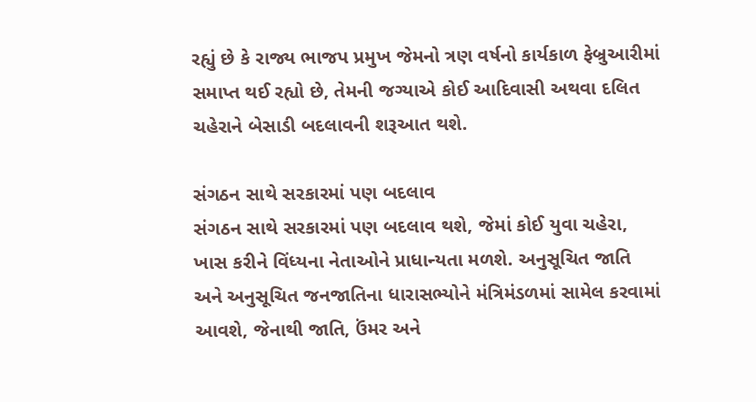રહ્યું છે કે રાજ્ય ભાજપ પ્રમુખ જેમનો ત્રણ વર્ષનો કાર્યકાળ ફેબ્રુઆરીમાં સમાપ્ત થઈ રહ્યો છે, તેમની જગ્યાએ કોઈ આદિવાસી અથવા દલિત ચહેરાને બેસાડી બદલાવની શરૂઆત થશે.

સંગઠન સાથે સરકારમાં પણ બદલાવ
સંગઠન સાથે સરકારમાં પણ બદલાવ થશે, જેમાં કોઈ યુવા ચહેરા, ખાસ કરીને વિંધ્યના નેતાઓને પ્રાધાન્યતા મળશે. અનુસૂચિત જાતિ અને અનુસૂચિત જનજાતિના ધારાસભ્યોને મંત્રિમંડળમાં સામેલ કરવામાં આવશે, જેનાથી જાતિ, ઉંમર અને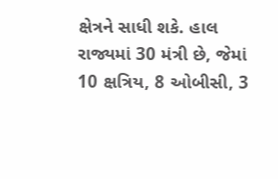ક્ષેત્રને સાધી શકે. હાલ રાજ્યમાં 30 મંત્રી છે, જેમાં 10 ક્ષત્રિય, 8 ઓબીસી, 3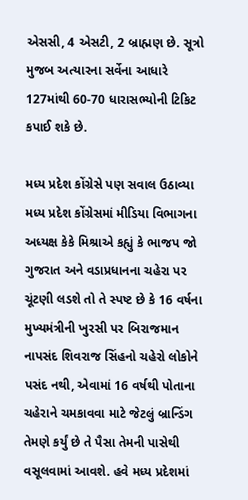એસસી, 4 એસટી, 2 બ્રાહ્મણ છે. સૂત્રો મુજબ અત્યારના સર્વેના આધારે 127માંથી 60-70 ધારાસભ્યોની ટિકિટ કપાઈ શકે છે.

મધ્ય પ્રદેશ કોંગ્રેસે પણ સવાલ ઉઠાવ્યા
મધ્ય પ્રદેશ કોંગ્રેસમાં મીડિયા વિભાગના અધ્યક્ષ કેકે મિશ્રાએ કહ્યું કે ભાજપ જો ગુજરાત અને વડાપ્રધાનના ચહેરા પર ચૂંટણી લડશે તો તે સ્પષ્ટ છે કે 16 વર્ષના મુખ્યમંત્રીની ખુરસી પર બિરાજમાન નાપસંદ શિવરાજ સિંહનો ચહેરો લોકોને પસંદ નથી, એવામાં 16 વર્ષથી પોતાના ચહેરાને ચમકાવવા માટે જેટલું બ્રાન્ડિંગ તેમણે કર્યું છે તે પૈસા તેમની પાસેથી વસૂલવામાં આવશે. હવે મધ્ય પ્રદેશમાં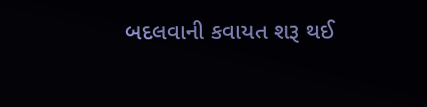બદલવાની કવાયત શરૂ થઈ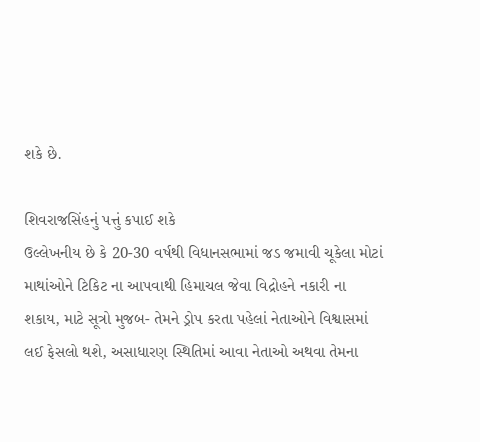શકે છે.

શિવરાજસિંહનું પત્તું કપાઈ શકે
ઉલ્લેખનીય છે કે 20-30 વર્ષથી વિધાનસભામાં જડ જમાવી ચૂકેલા મોટાં માથાંઓને ટિકિટ ના આપવાથી હિમાચલ જેવા વિદ્રોહને નકારી ના શકાય, માટે સૂત્રો મુજબ- તેમને ડ્રોપ કરતા પહેલાં નેતાઓને વિશ્વાસમાં લઈ ફેસલો થશે, અસાધારણ સ્થિતિમાં આવા નેતાઓ અથવા તેમના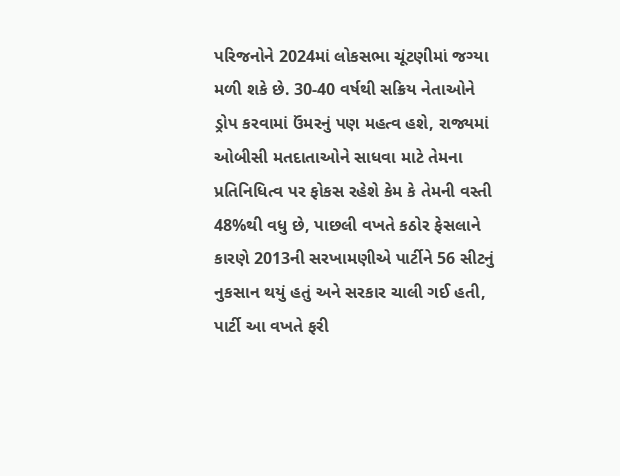પરિજનોને 2024માં લોકસભા ચૂંટણીમાં જગ્યા મળી શકે છે. 30-40 વર્ષથી સક્રિય નેતાઓને ડ્રોપ કરવામાં ઉંમરનું પણ મહત્વ હશે, રાજ્યમાં ઓબીસી મતદાતાઓને સાધવા માટે તેમના પ્રતિનિધિત્વ પર ફોકસ રહેશે કેમ કે તેમની વસ્તી 48%થી વધુ છે, પાછલી વખતે કઠોર ફેસલાને કારણે 2013ની સરખામણીએ પાર્ટીને 56 સીટનું નુકસાન થયું હતું અને સરકાર ચાલી ગઈ હતી, પાર્ટી આ વખતે ફરી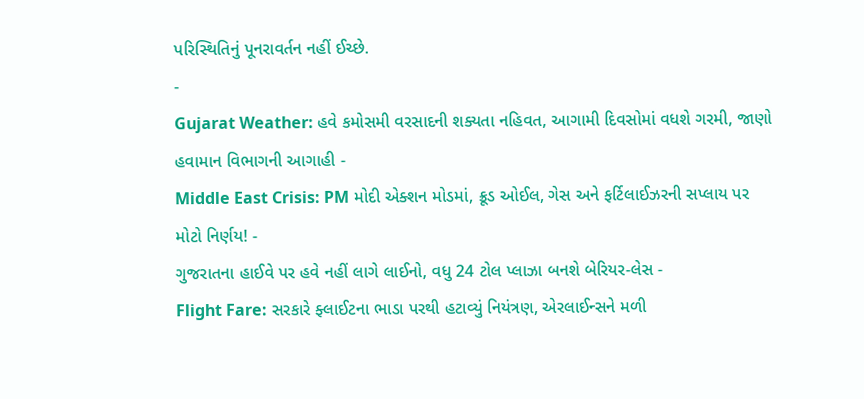પરિસ્થિતિનું પૂનરાવર્તન નહીં ઈચ્છે.
-
Gujarat Weather: હવે કમોસમી વરસાદની શક્યતા નહિવત, આગામી દિવસોમાં વધશે ગરમી, જાણો હવામાન વિભાગની આગાહી -
Middle East Crisis: PM મોદી એક્શન મોડમાં, ક્રૂડ ઓઈલ, ગેસ અને ફર્ટિલાઈઝરની સપ્લાય પર મોટો નિર્ણય! -
ગુજરાતના હાઈવે પર હવે નહીં લાગે લાઈનો, વધુ 24 ટોલ પ્લાઝા બનશે બેરિયર-લેસ -
Flight Fare: સરકારે ફ્લાઈટના ભાડા પરથી હટાવ્યું નિયંત્રણ, એરલાઈન્સને મળી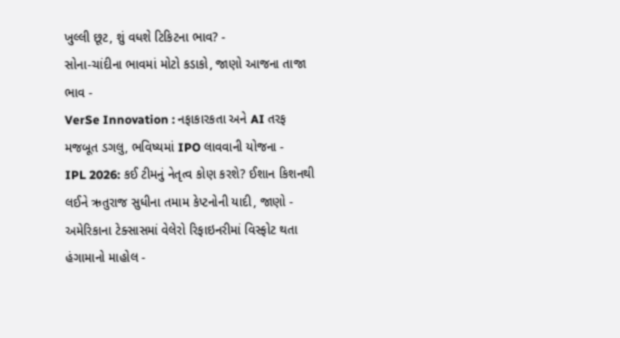ખુલ્લી છૂટ, શું વધશે ટિકિટના ભાવ? -
સોના-ચાંદીના ભાવમાં મોટો કડાકો, જાણો આજના તાજા ભાવ -
VerSe Innovation : નફાકારકતા અને AI તરફ મજબૂત ડગલુ, ભવિષ્યમાં IPO લાવવાની યોજના -
IPL 2026: કઈ ટીમનું નેતૃત્વ કોણ કરશે? ઈશાન કિશનથી લઈને ઋતુરાજ સુધીના તમામ કેપ્ટનોની યાદી, જાણો -
અમેરિકાના ટેક્સાસમાં વેલેરો રિફાઇનરીમાં વિસ્ફોટ થતા હંગામાનો માહોલ -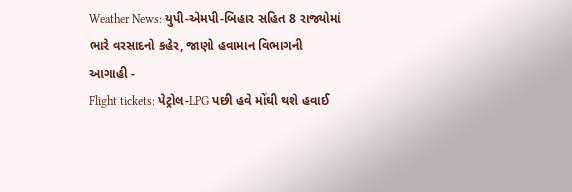Weather News: યુપી-એમપી-બિહાર સહિત 8 રાજ્યોમાં ભારે વરસાદનો કહેર, જાણો હવામાન વિભાગની આગાહી -
Flight tickets: પેટ્રોલ-LPG પછી હવે મોંઘી થશે હવાઈ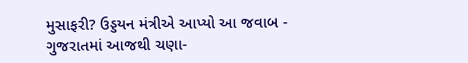મુસાફરી? ઉડ્ડયન મંત્રીએ આપ્યો આ જવાબ -
ગુજરાતમાં આજથી ચણા-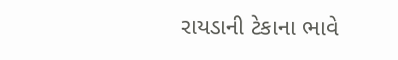રાયડાની ટેકાના ભાવે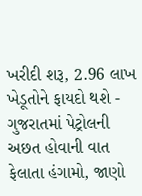ખરીદી શરૂ, 2.96 લાખ ખેડૂતોને ફાયદો થશે -
ગુજરાતમાં પેટ્રોલની અછત હોવાની વાત ફેલાતા હંગામો, જાણો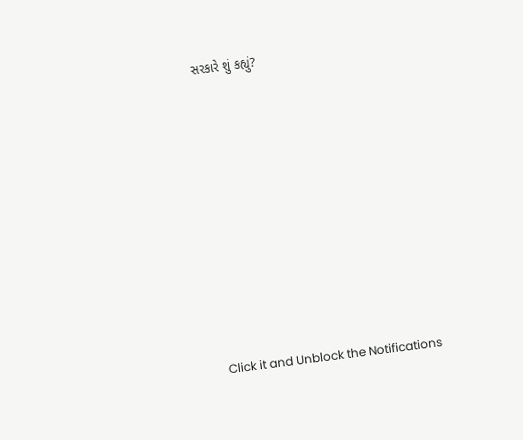સરકારે શું કહ્યું?










Click it and Unblock the Notifications